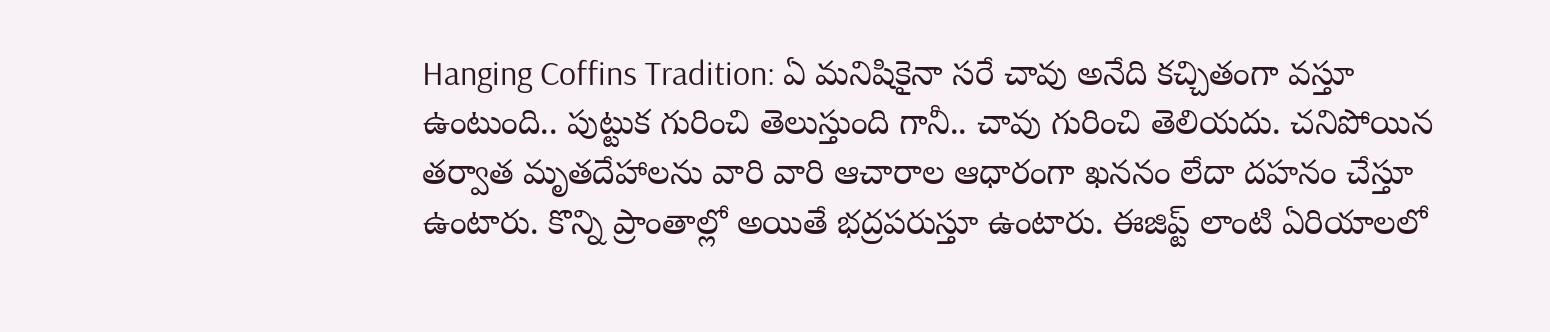Hanging Coffins Tradition: ఏ మనిషికైనా సరే చావు అనేది కచ్చితంగా వస్తూ ఉంటుంది.. పుట్టుక గురించి తెలుస్తుంది గానీ.. చావు గురించి తెలియదు. చనిపోయిన తర్వాత మృతదేహాలను వారి వారి ఆచారాల ఆధారంగా ఖననం లేదా దహనం చేస్తూ ఉంటారు. కొన్ని ప్రాంతాల్లో అయితే భద్రపరుస్తూ ఉంటారు. ఈజిప్ట్ లాంటి ఏరియాలలో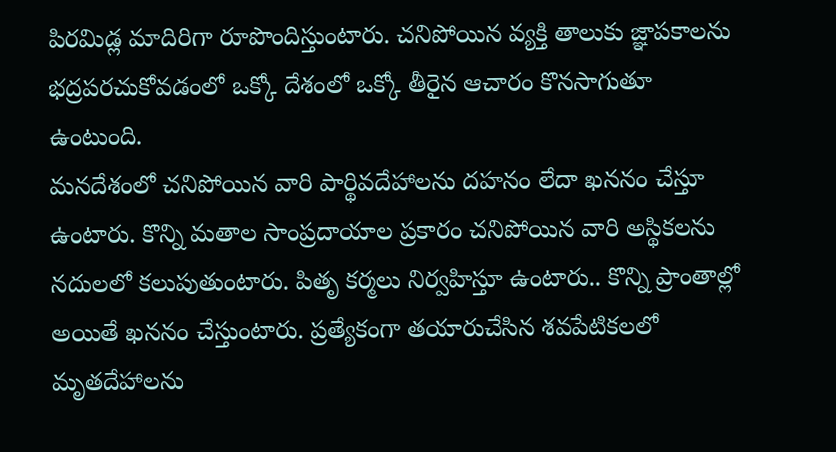పిరమిడ్ల మాదిరిగా రూపొందిస్తుంటారు. చనిపోయిన వ్యక్తి తాలుకు జ్ఞాపకాలను భద్రపరచుకోవడంలో ఒక్కో దేశంలో ఒక్కో తీరైన ఆచారం కొనసాగుతూ ఉంటుంది.
మనదేశంలో చనిపోయిన వారి పార్థివదేహాలను దహనం లేదా ఖననం చేస్తూ ఉంటారు. కొన్ని మతాల సాంప్రదాయాల ప్రకారం చనిపోయిన వారి అస్థికలను నదులలో కలుపుతుంటారు. పితృ కర్మలు నిర్వహిస్తూ ఉంటారు.. కొన్ని ప్రాంతాల్లో అయితే ఖననం చేస్తుంటారు. ప్రత్యేకంగా తయారుచేసిన శవపేటికలలో మృతదేహాలను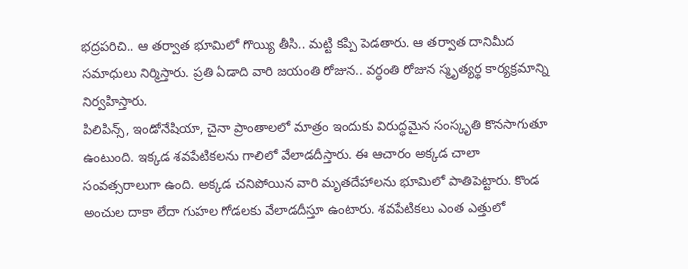భద్రపరిచి.. ఆ తర్వాత భూమిలో గొయ్యి తీసి.. మట్టి కప్పి పెడతారు. ఆ తర్వాత దానిమీద సమాధులు నిర్మిస్తారు. ప్రతి ఏడాది వారి జయంతి రోజున.. వర్ధంతి రోజున స్మృత్యర్థ కార్యక్రమాన్ని నిర్వహిస్తారు.
పిలిపిన్స్, ఇండోనేషియా, చైనా ప్రాంతాలలో మాత్రం ఇందుకు విరుద్ధమైన సంస్కృతి కొనసాగుతూ ఉంటుంది. ఇక్కడ శవపేటికలను గాలిలో వేలాడదీస్తారు. ఈ ఆచారం అక్కడ చాలా సంవత్సరాలుగా ఉంది. అక్కడ చనిపోయిన వారి మృతదేహాలను భూమిలో పాతిపెట్టారు. కొండ అంచుల దాకా లేదా గుహల గోడలకు వేలాడదీస్తూ ఉంటారు. శవపేటికలు ఎంత ఎత్తులో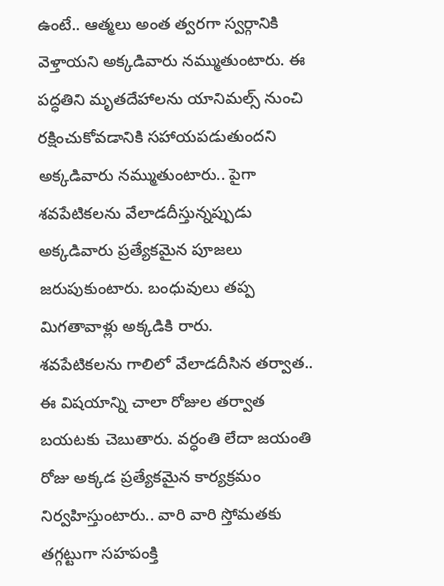ఉంటే.. ఆత్మలు అంత త్వరగా స్వర్గానికి వెళ్తాయని అక్కడివారు నమ్ముతుంటారు. ఈ పద్ధతిని మృతదేహాలను యానిమల్స్ నుంచి రక్షించుకోవడానికి సహాయపడుతుందని అక్కడివారు నమ్ముతుంటారు.. పైగా శవపేటికలను వేలాడదీస్తున్నప్పుడు అక్కడివారు ప్రత్యేకమైన పూజలు జరుపుకుంటారు. బంధువులు తప్ప మిగతావాళ్లు అక్కడికి రారు.
శవపేటికలను గాలిలో వేలాడదీసిన తర్వాత.. ఈ విషయాన్ని చాలా రోజుల తర్వాత బయటకు చెబుతారు. వర్ధంతి లేదా జయంతి రోజు అక్కడ ప్రత్యేకమైన కార్యక్రమం నిర్వహిస్తుంటారు.. వారి వారి స్తోమతకు తగ్గట్టుగా సహపంక్తి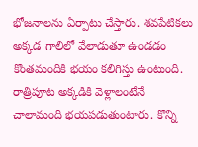భోజనాలను ఏర్పాటు చేస్తారు. శవపేటికలు అక్కడ గాలిలో వేలాడుతూ ఉండడం కొంతమందికి భయం కలిగిస్తు ఉంటుంది. రాత్రిపూట అక్కడికి వెళ్లాలంటేనే చాలామంది భయపడుతుంటారు. కొన్ని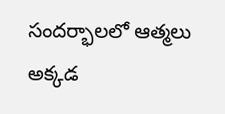సందర్భాలలో ఆత్మలు అక్కడ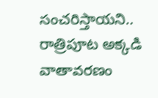సంచరిస్తాయని.. రాత్రిపూట అక్కడి వాతావరణం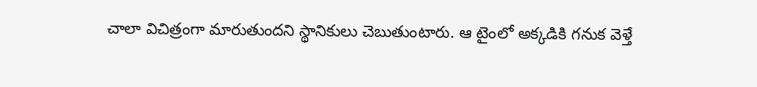చాలా విచిత్రంగా మారుతుందని స్థానికులు చెబుతుంటారు. ఆ టైంలో అక్కడికి గనుక వెళ్తే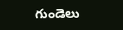గుండెలు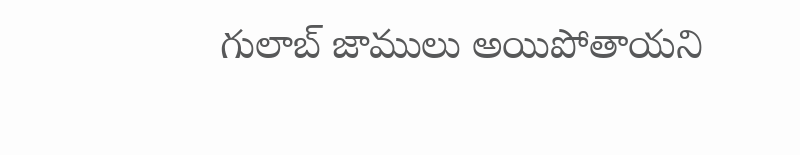గులాబ్ జాములు అయిపోతాయని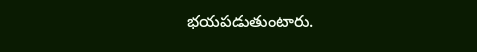భయపడుతుంటారు.